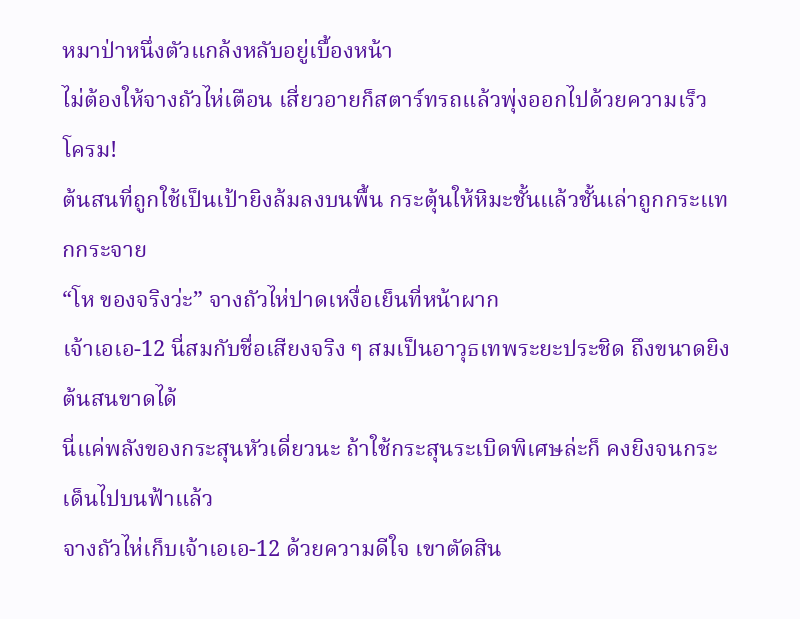หมาป่าหนึ่งตัวแกล้งหลับอยู่เบื้องหน้า
ไม่ต้องให้จางถัวไห่เตือน เสี่ยวอายก็สตาร์ทรถแล้วพุ่งออกไปด้วยความเร็ว
โครม!
ต้นสนที่ถูกใช้เป็นเป้ายิงล้มลงบนพื้น กระตุ้นให้หิมะชั้นแล้วชั้นเล่าถูกกระแทกกระจาย
“โห ของจริงว่ะ” จางถัวไห่ปาดเหงื่อเย็นที่หน้าผาก
เจ้าเอเอ-12 นี่สมกับชื่อเสียงจริง ๆ สมเป็นอาวุธเทพระยะประชิด ถึงขนาดยิงต้นสนขาดได้
นี่แค่พลังของกระสุนหัวเดี่ยวนะ ถ้าใช้กระสุนระเบิดพิเศษล่ะก็ คงยิงจนกระเด็นไปบนฟ้าแล้ว
จางถัวไห่เก็บเจ้าเอเอ-12 ด้วยความดีใจ เขาตัดสิน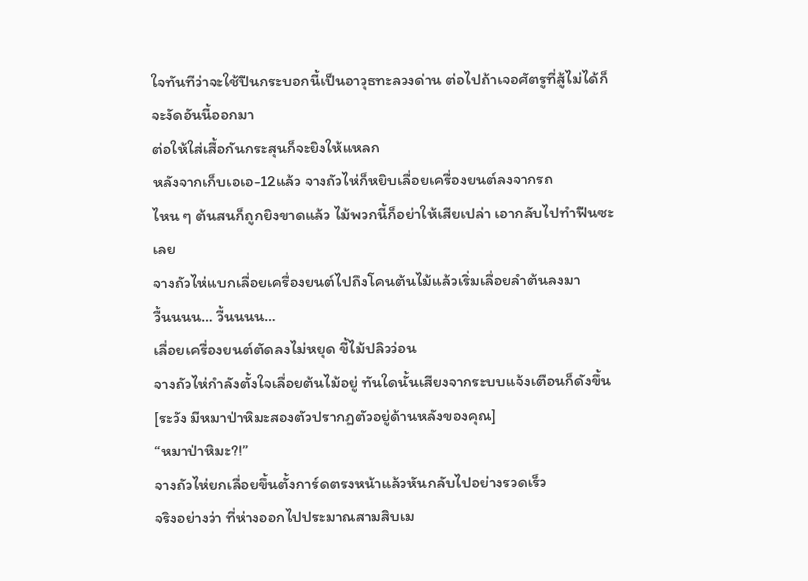ใจทันทีว่าจะใช้ปืนกระบอกนี้เป็นอาวุธทะลวงด่าน ต่อไปถ้าเจอศัตรูที่สู้ไม่ได้ก็จะงัดอันนี้ออกมา
ต่อให้ใส่เสื้อกันกระสุนก็จะยิงให้แหลก
หลังจากเก็บเอเอ-12แล้ว จางถัวไห่ก็หยิบเลื่อยเครื่องยนต์ลงจากรถ
ไหน ๆ ต้นสนก็ถูกยิงขาดแล้ว ไม้พวกนี้ก็อย่าให้เสียเปล่า เอากลับไปทำฟืนซะเลย
จางถัวไห่แบกเลื่อยเครื่องยนต์ไปถึงโคนต้นไม้แล้วเริ่มเลื่อยลำต้นลงมา
วื้นนนน… วื้นนนน…
เลื่อยเครื่องยนต์ตัดลงไม่หยุด ขี้ไม้ปลิวว่อน
จางถัวไห่กำลังตั้งใจเลื่อยต้นไม้อยู่ ทันใดนั้นเสียงจากระบบแจ้งเตือนก็ดังขึ้น
[ระวัง มีหมาป่าหิมะสองตัวปรากฏตัวอยู่ด้านหลังของคุณ]
“หมาป่าหิมะ?!”
จางถัวไห่ยกเลื่อยขึ้นตั้งการ์ดตรงหน้าแล้วหันกลับไปอย่างรวดเร็ว
จริงอย่างว่า ที่ห่างออกไปประมาณสามสิบเม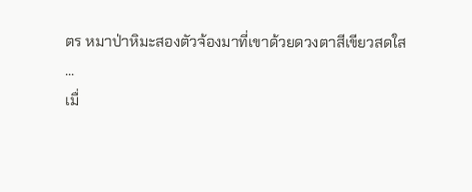ตร หมาป่าหิมะสองตัวจ้องมาที่เขาด้วยดวงตาสีเขียวสดใส
...
เมื่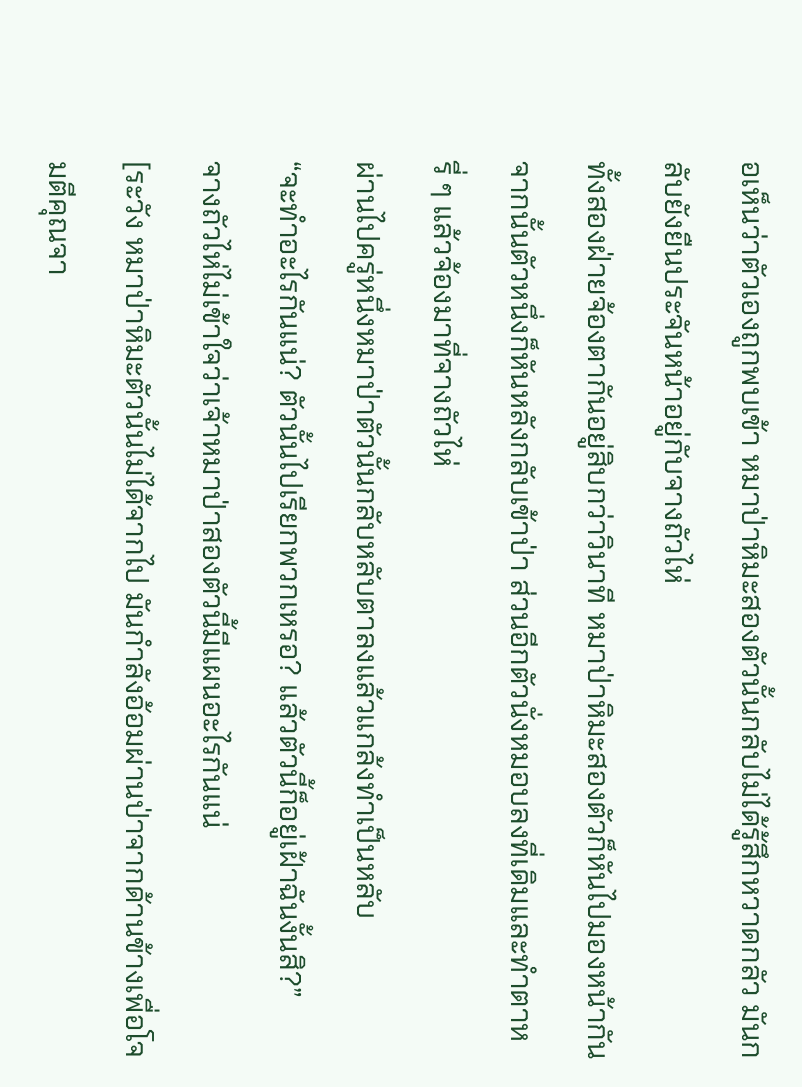อเห็นว่าตัวเองถูกพบเข้า หมาป่าหิมะสองตัวนั้นกลับไม่ได้รู้สึกหวาดกลัว มันกลับยังยืนประจันหน้าอยู่กับจางถัวไห่
ทั้งสองฝ่ายจ้องตากันอยู่สิบกว่าวินาที หมาป่าหิมะสองตัวก็หันไปมองหน้ากัน จากนั้นตัวหนึ่งก็หันหลังกลับเข้าป่า ส่วนอีกตัวนั่งหมอบลงที่เดิมและทำตาหรี่ ๆ แล้วจ้องมาที่จางถัวไห่
ผ่านไปครู่หนึ่งหมาป่าตัวนั้นกลับหลับตาลงแล้วแกล้งทำเป็นหลับ
“จะทำอะไรกันแน่? ตัวนั้นไปเรียกพวกเหรอ? แล้วตัวนี้ก็อยู่เฝ้าฉันงั้นสิ?”
จางถัวไห่ไม่เข้าใจว่าเจ้าหมาป่าสองตัวนี้มีแผนอะไรกันแน่
[ระวัง หมาป่าหิมะตัวนั้นไม่ได้จากไป มันกำลังอ้อมผ่านป่าจากด้านข้างเพื่อโจมตีคุณจา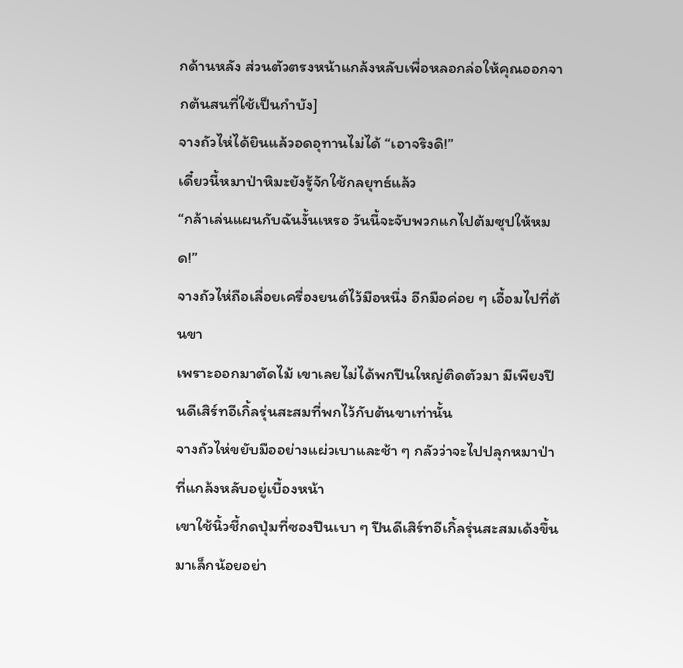กด้านหลัง ส่วนตัวตรงหน้าแกล้งหลับเพื่อหลอกล่อให้คุณออกจากต้นสนที่ใช้เป็นกำบัง]
จางถัวไห่ได้ยินแล้วอดอุทานไม่ได้ “เอาจริงดิ!”
เดี๋ยวนี้หมาป่าหิมะยังรู้จักใช้กลยุทธ์แล้ว
“กล้าเล่นแผนกับฉันงั้นเหรอ วันนี้จะจับพวกแกไปต้มซุปให้หมด!”
จางถัวไห่ถือเลื่อยเครื่องยนต์ไว้มือหนึ่ง อีกมือค่อย ๆ เอื้อมไปที่ต้นขา
เพราะออกมาตัดไม้ เขาเลยไม่ได้พกปืนใหญ่ติดตัวมา มีเพียงปืนดีเสิร์ทอีเกิ้ลรุ่นสะสมที่พกไว้กับต้นขาเท่านั้น
จางถัวไห่ขยับมืออย่างแผ่วเบาและช้า ๆ กลัวว่าจะไปปลุกหมาป่าที่แกล้งหลับอยู่เบื้องหน้า
เขาใช้นิ้วชี้กดปุ่มที่ซองปืนเบา ๆ ปืนดีเสิร์ทอีเกิ้ลรุ่นสะสมเด้งขึ้นมาเล็กน้อยอย่า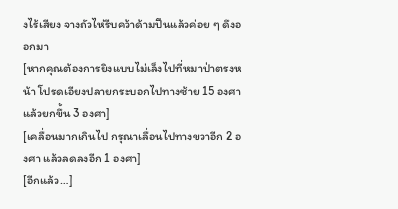งไร้เสียง จางถัวไห่รีบคว้าด้ามปืนแล้วค่อย ๆ ดึงออกมา
[หากคุณต้องการยิงแบบไม่เล็งไปที่หมาป่าตรงหน้า โปรดเอียงปลายกระบอกไปทางซ้าย 15 องศา แล้วยกขึ้น 3 องศา]
[เคลื่อนมากเกินไป กรุณาเลื่อนไปทางขวาอีก 2 องศา แล้วลดลงอีก 1 องศา]
[อีกแล้ว…]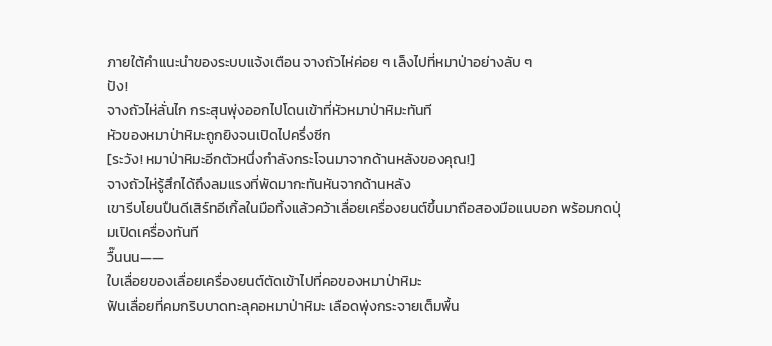ภายใต้คำแนะนำของระบบแจ้งเตือน จางถัวไห่ค่อย ๆ เล็งไปที่หมาป่าอย่างลับ ๆ
ปัง!
จางถัวไห่ลั่นไก กระสุนพุ่งออกไปโดนเข้าที่หัวหมาป่าหิมะทันที
หัวของหมาป่าหิมะถูกยิงจนเปิดไปครึ่งซีก
[ระวัง! หมาป่าหิมะอีกตัวหนึ่งกำลังกระโจนมาจากด้านหลังของคุณ!]
จางถัวไห่รู้สึกได้ถึงลมแรงที่พัดมากะทันหันจากด้านหลัง
เขารีบโยนปืนดีเสิร์ทอีเกิ้ลในมือทิ้งแล้วคว้าเลื่อยเครื่องยนต์ขึ้นมาถือสองมือแนบอก พร้อมกดปุ่มเปิดเครื่องทันที
วื๊นนน——
ใบเลื่อยของเลื่อยเครื่องยนต์ตัดเข้าไปที่คอของหมาป่าหิมะ
ฟันเลื่อยที่คมกริบบาดทะลุคอหมาป่าหิมะ เลือดพุ่งกระจายเต็มพื้น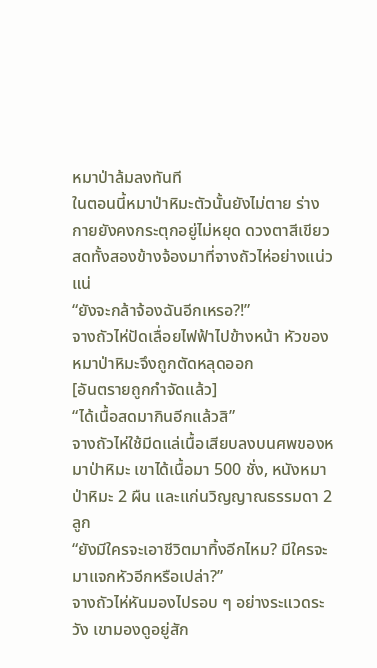หมาป่าล้มลงทันที
ในตอนนี้หมาป่าหิมะตัวนั้นยังไม่ตาย ร่างกายยังคงกระตุกอยู่ไม่หยุด ดวงตาสีเขียวสดทั้งสองข้างจ้องมาที่จางถัวไห่อย่างแน่วแน่
“ยังจะกล้าจ้องฉันอีกเหรอ?!”
จางถัวไห่ปัดเลื่อยไฟฟ้าไปข้างหน้า หัวของหมาป่าหิมะจึงถูกตัดหลุดออก
[อันตรายถูกกำจัดแล้ว]
“ได้เนื้อสดมากินอีกแล้วสิ”
จางถัวไห่ใช้มีดแล่เนื้อเสียบลงบนศพของหมาป่าหิมะ เขาได้เนื้อมา 500 ชั่ง, หนังหมาป่าหิมะ 2 ผืน และแก่นวิญญาณธรรมดา 2 ลูก
“ยังมีใครจะเอาชีวิตมาทิ้งอีกไหม? มีใครจะมาแจกหัวอีกหรือเปล่า?”
จางถัวไห่หันมองไปรอบ ๆ อย่างระแวดระวัง เขามองดูอยู่สัก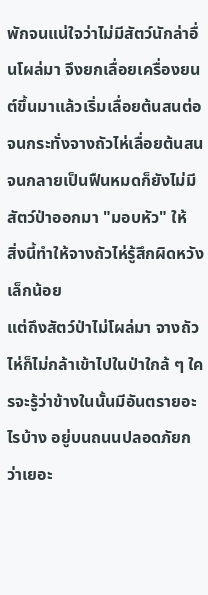พักจนแน่ใจว่าไม่มีสัตว์นักล่าอื่นโผล่มา จึงยกเลื่อยเครื่องยนต์ขึ้นมาแล้วเริ่มเลื่อยต้นสนต่อ
จนกระทั่งจางถัวไห่เลื่อยต้นสนจนกลายเป็นฟืนหมดก็ยังไม่มีสัตว์ป่าออกมา "มอบหัว" ให้
สิ่งนี้ทำให้จางถัวไห่รู้สึกผิดหวังเล็กน้อย
แต่ถึงสัตว์ป่าไม่โผล่มา จางถัวไห่ก็ไม่กล้าเข้าไปในป่าใกล้ ๆ ใครจะรู้ว่าข้างในนั้นมีอันตรายอะไรบ้าง อยู่บนถนนปลอดภัยกว่าเยอะ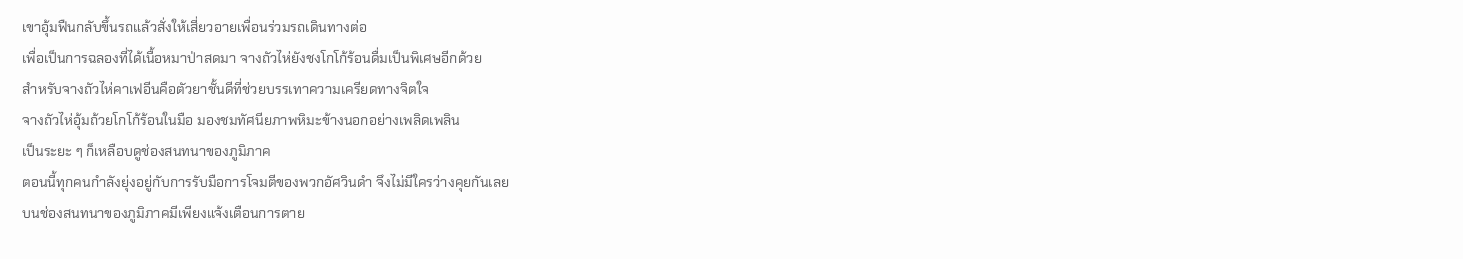เขาอุ้มฟืนกลับขึ้นรถแล้วสั่งให้เสี่ยวอายเพื่อนร่วมรถเดินทางต่อ
เพื่อเป็นการฉลองที่ได้เนื้อหมาป่าสดมา จางถัวไห่ยังชงโกโก้ร้อนดื่มเป็นพิเศษอีกด้วย
สำหรับจางถัวไห่คาเฟอีนคือตัวยาชั้นดีที่ช่วยบรรเทาความเครียดทางจิตใจ
จางถัวไห่อุ้มถ้วยโกโก้ร้อนในมือ มองชมทัศนียภาพหิมะข้างนอกอย่างเพลิดเพลิน
เป็นระยะ ๆ ก็เหลือบดูช่องสนทนาของภูมิภาค
ตอนนี้ทุกคนกำลังยุ่งอยู่กับการรับมือการโจมตีของพวกอัศวินดำ จึงไม่มีใครว่างคุยกันเลย
บนช่องสนทนาของภูมิภาคมีเพียงแจ้งเตือนการตาย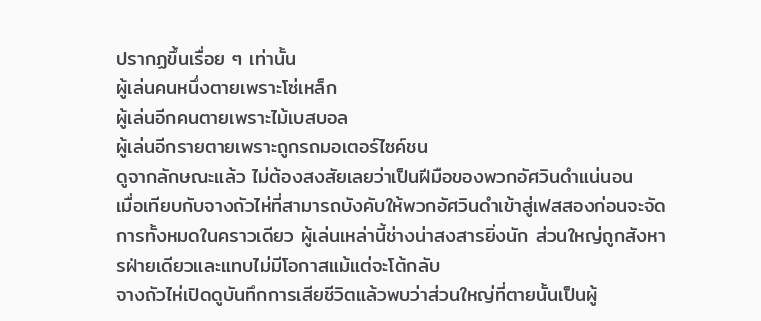ปรากฏขึ้นเรื่อย ๆ เท่านั้น
ผู้เล่นคนหนึ่งตายเพราะโซ่เหล็ก
ผู้เล่นอีกคนตายเพราะไม้เบสบอล
ผู้เล่นอีกรายตายเพราะถูกรถมอเตอร์ไซค์ชน
ดูจากลักษณะแล้ว ไม่ต้องสงสัยเลยว่าเป็นฝีมือของพวกอัศวินดำแน่นอน
เมื่อเทียบกับจางถัวไห่ที่สามารถบังคับให้พวกอัศวินดำเข้าสู่เฟสสองก่อนจะจัดการทั้งหมดในคราวเดียว ผู้เล่นเหล่านี้ช่างน่าสงสารยิ่งนัก ส่วนใหญ่ถูกสังหารฝ่ายเดียวและแทบไม่มีโอกาสแม้แต่จะโต้กลับ
จางถัวไห่เปิดดูบันทึกการเสียชีวิตแล้วพบว่าส่วนใหญ่ที่ตายนั้นเป็นผู้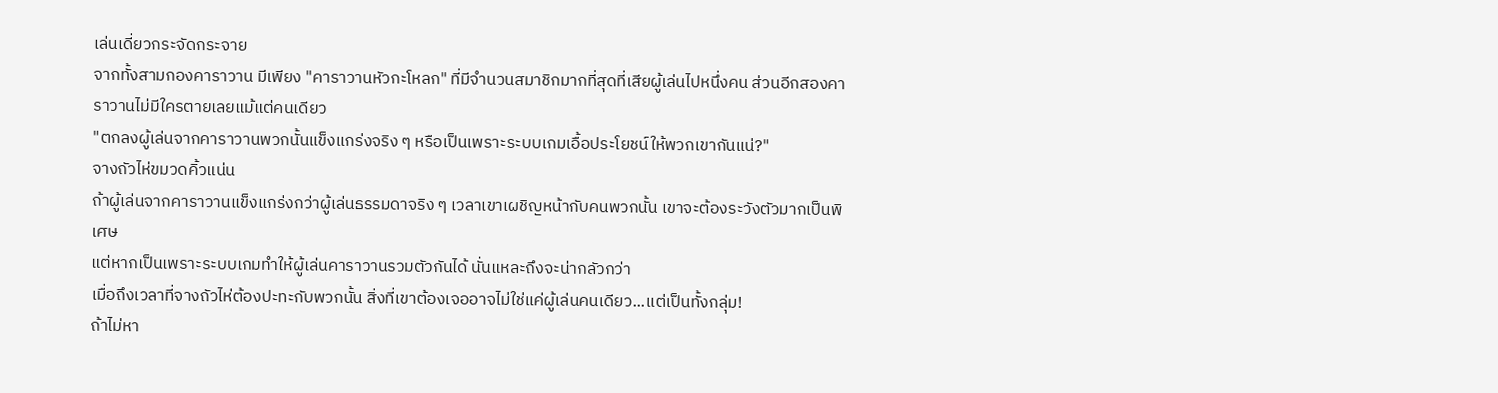เล่นเดี่ยวกระจัดกระจาย
จากทั้งสามกองคาราวาน มีเพียง "คาราวานหัวกะโหลก" ที่มีจำนวนสมาชิกมากที่สุดที่เสียผู้เล่นไปหนึ่งคน ส่วนอีกสองคาราวานไม่มีใครตายเลยแม้แต่คนเดียว
"ตกลงผู้เล่นจากคาราวานพวกนั้นแข็งแกร่งจริง ๆ หรือเป็นเพราะระบบเกมเอื้อประโยชน์ให้พวกเขากันแน่?"
จางถัวไห่ขมวดคิ้วแน่น
ถ้าผู้เล่นจากคาราวานแข็งแกร่งกว่าผู้เล่นธรรมดาจริง ๆ เวลาเขาเผชิญหน้ากับคนพวกนั้น เขาจะต้องระวังตัวมากเป็นพิเศษ
แต่หากเป็นเพราะระบบเกมทำให้ผู้เล่นคาราวานรวมตัวกันได้ นั่นแหละถึงจะน่ากลัวกว่า
เมื่อถึงเวลาที่จางถัวไห่ต้องปะทะกับพวกนั้น สิ่งที่เขาต้องเจออาจไม่ใช่แค่ผู้เล่นคนเดียว...แต่เป็นทั้งกลุ่ม!
ถ้าไม่หา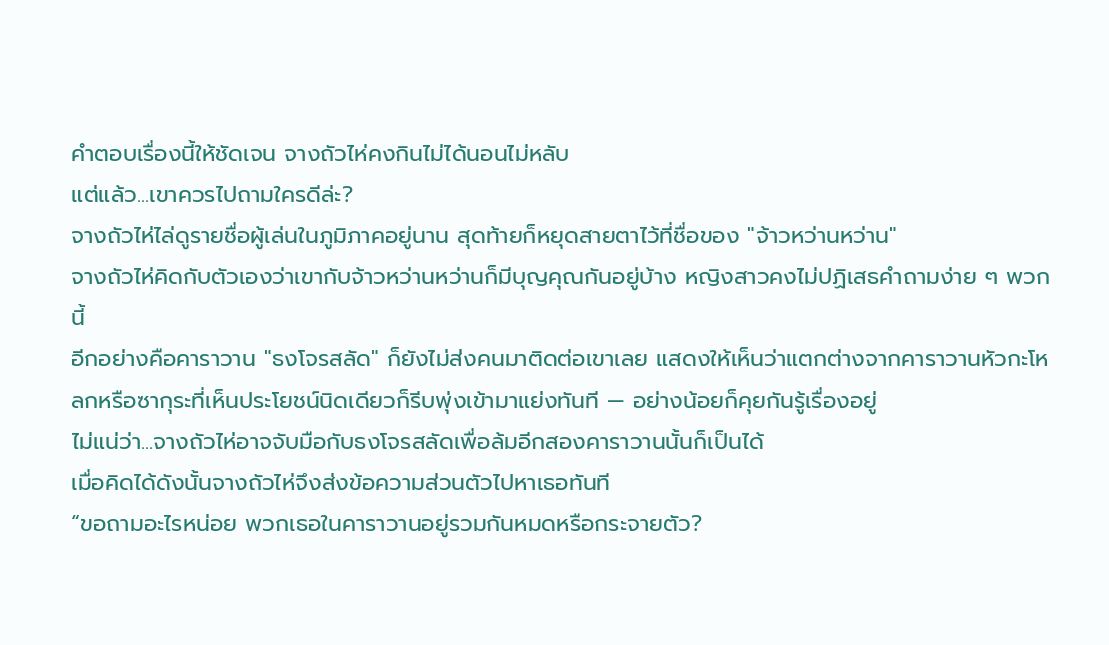คำตอบเรื่องนี้ให้ชัดเจน จางถัวไห่คงกินไม่ได้นอนไม่หลับ
แต่แล้ว...เขาควรไปถามใครดีล่ะ?
จางถัวไห่ไล่ดูรายชื่อผู้เล่นในภูมิภาคอยู่นาน สุดท้ายก็หยุดสายตาไว้ที่ชื่อของ "จ้าวหว่านหว่าน"
จางถัวไห่คิดกับตัวเองว่าเขากับจ้าวหว่านหว่านก็มีบุญคุณกันอยู่บ้าง หญิงสาวคงไม่ปฏิเสธคำถามง่าย ๆ พวกนี้
อีกอย่างคือคาราวาน "ธงโจรสลัด" ก็ยังไม่ส่งคนมาติดต่อเขาเลย แสดงให้เห็นว่าแตกต่างจากคาราวานหัวกะโหลกหรือซากุระที่เห็นประโยชน์นิดเดียวก็รีบพุ่งเข้ามาแย่งทันที — อย่างน้อยก็คุยกันรู้เรื่องอยู่
ไม่แน่ว่า...จางถัวไห่อาจจับมือกับธงโจรสลัดเพื่อล้มอีกสองคาราวานนั้นก็เป็นได้
เมื่อคิดได้ดังนั้นจางถัวไห่จึงส่งข้อความส่วนตัวไปหาเธอทันที
“ขอถามอะไรหน่อย พวกเธอในคาราวานอยู่รวมกันหมดหรือกระจายตัว?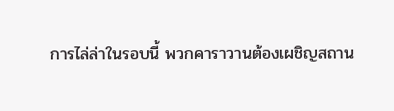การไล่ล่าในรอบนี้ พวกคาราวานต้องเผชิญสถาน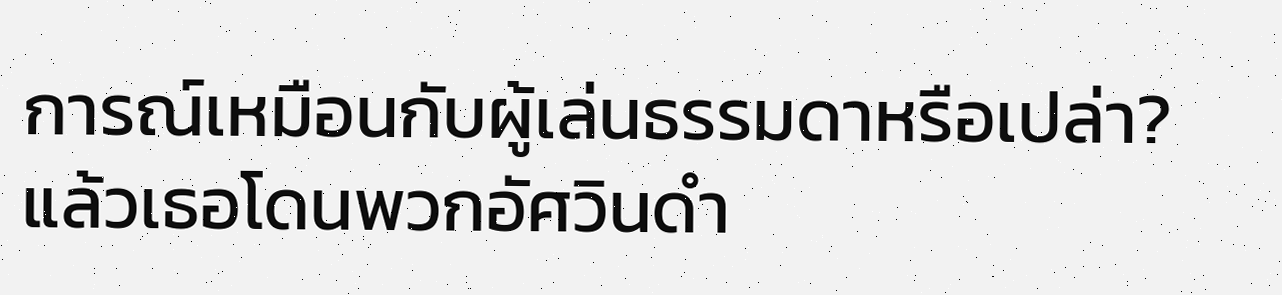การณ์เหมือนกับผู้เล่นธรรมดาหรือเปล่า? แล้วเธอโดนพวกอัศวินดำ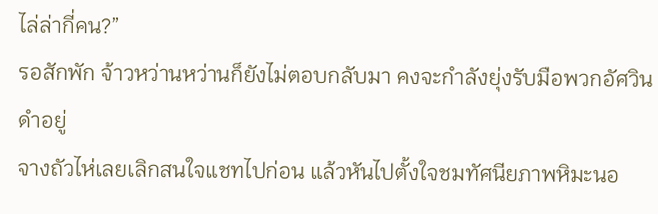ไล่ล่ากี่คน?”
รอสักพัก จ้าวหว่านหว่านก็ยังไม่ตอบกลับมา คงจะกำลังยุ่งรับมือพวกอัศวินดำอยู่
จางถัวไห่เลยเลิกสนใจแชทไปก่อน แล้วหันไปตั้งใจชมทัศนียภาพหิมะนอ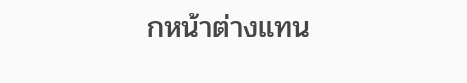กหน้าต่างแทน